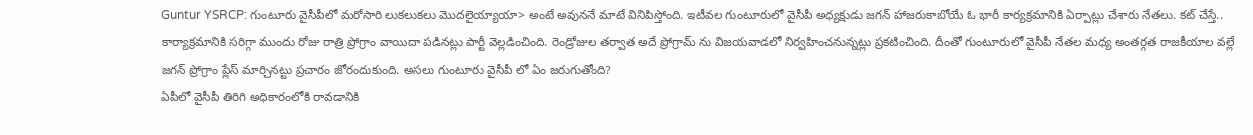Guntur YSRCP: గుంటూరు వైసీపీలో మరోసారి లుకలుకలు మొదలైయ్యాయా> అంటే అవుననే మాటే వినిపిస్తోంది. ఇటీవల గుంటూరులో వైసీపీ అధ్యక్షుడు జగన్ హాజరుకాబోయే ఓ భారీ కార్యక్రమానికి ఏర్పాట్లు చేశారు నేతలు. కట్ చేస్తే.. కార్యాక్రమానికి సరిగ్గా ముందు రోజు రాత్రి ప్రోగ్రాం వాయిదా పడినట్లు పార్టీ వెల్లడించింది. రెండ్రోజుల తర్వాత అదే ప్రోగ్రామ్ ను విజయవాడలో నిర్వహించనున్నట్లు ప్రకటించింది. దీంతో గుంటూరులో వైసీపీ నేతల మధ్య అంతర్గత రాజకీయాల వల్లే జగన్ ప్రోగ్రాం ప్లేస్ మార్చినట్టు ప్రచారం జోరందుకుంది. అసలు గుంటూరు వైసీపీ లో ఏం జరుగుతోంది?
ఏపీలో వైసీపీ తిరిగి అధికారంలోకి రావడానికి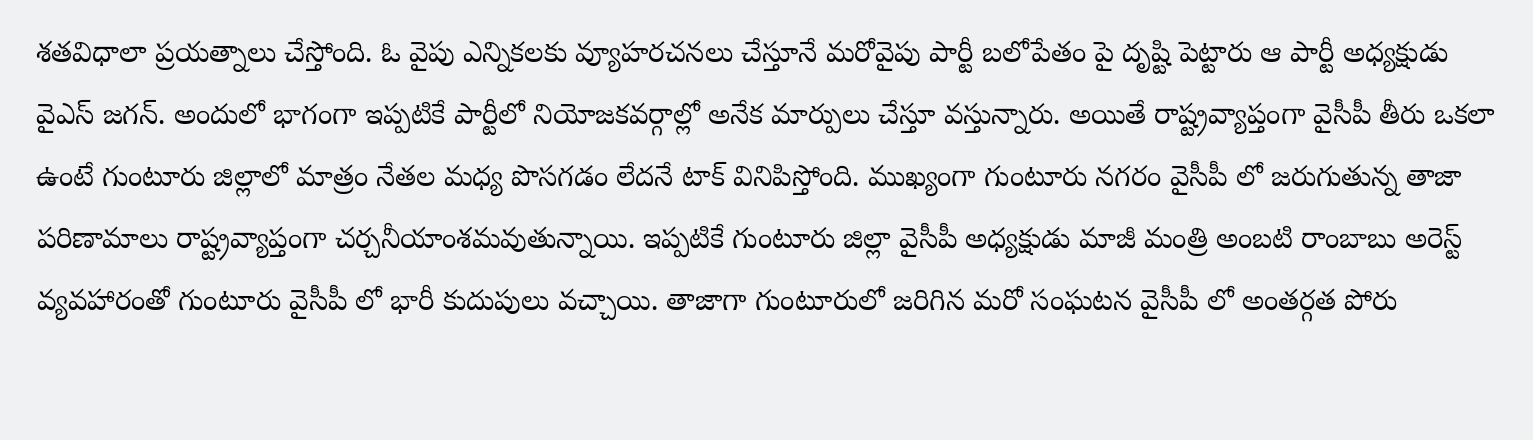శతవిధాలా ప్రయత్నాలు చేస్తోంది. ఓ వైపు ఎన్నికలకు వ్యూహరచనలు చేస్తూనే మరోవైపు పార్టీ బలోపేతం పై దృష్టి పెట్టారు ఆ పార్టీ అధ్యక్షుడు వైఎస్ జగన్. అందులో భాగంగా ఇప్పటికే పార్టీలో నియోజకవర్గాల్లో అనేక మార్పులు చేస్తూ వస్తున్నారు. అయితే రాష్ట్రవ్యాప్తంగా వైసీపీ తీరు ఒకలా ఉంటే గుంటూరు జిల్లాలో మాత్రం నేతల మధ్య పొసగడం లేదనే టాక్ వినిపిస్తోంది. ముఖ్యంగా గుంటూరు నగరం వైసీపీ లో జరుగుతున్న తాజా పరిణామాలు రాష్ట్రవ్యాప్తంగా చర్చనీయాంశమవుతున్నాయి. ఇప్పటికే గుంటూరు జిల్లా వైసీపీ అధ్యక్షుడు మాజీ మంత్రి అంబటి రాంబాబు అరెస్ట్ వ్యవహారంతో గుంటూరు వైసీపీ లో భారీ కుదుపులు వచ్చాయి. తాజాగా గుంటూరులో జరిగిన మరో సంఘటన వైసీపీ లో అంతర్గత పోరు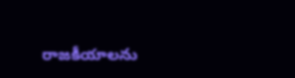రాజకీయాలను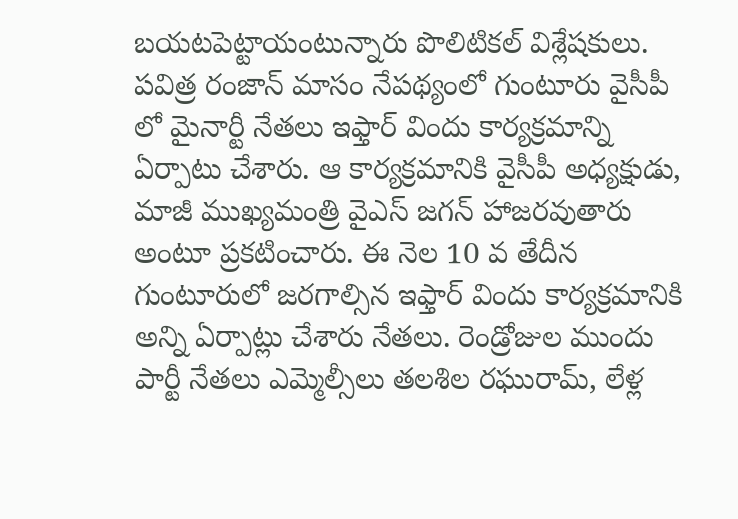బయటపెట్టాయంటున్నారు పొలిటికల్ విశ్లేషకులు.
పవిత్ర రంజాన్ మాసం నేపథ్యంలో గుంటూరు వైసీపీ లో మైనార్టీ నేతలు ఇఫ్తార్ విందు కార్యక్రమాన్ని ఏర్పాటు చేశారు. ఆ కార్యక్రమానికి వైసీపీ అధ్యక్షుడు, మాజీ ముఖ్యమంత్రి వైఎస్ జగన్ హాజరవుతారు అంటూ ప్రకటించారు. ఈ నెల 10 వ తేదీన గుంటూరులో జరగాల్సిన ఇఫ్తార్ విందు కార్యక్రమానికి అన్ని ఏర్పాట్లు చేశారు నేతలు. రెండ్రోజుల ముందు పార్టీ నేతలు ఎమ్మెల్సీలు తలశిల రఘురామ్, లేళ్ల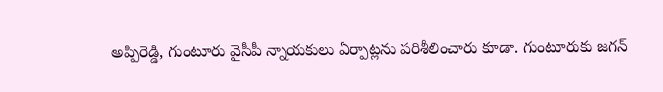అప్పిరెడ్డి, గుంటూరు వైసీపీ న్నాయకులు ఏర్పాట్లను పరిశీలించారు కూడా. గుంటూరుకు జగన్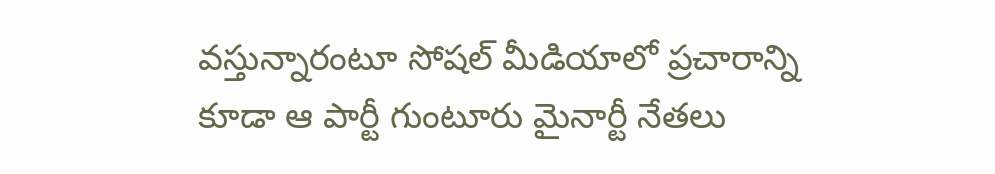వస్తున్నారంటూ సోషల్ మీడియాలో ప్రచారాన్ని కూడా ఆ పార్టీ గుంటూరు మైనార్టీ నేతలు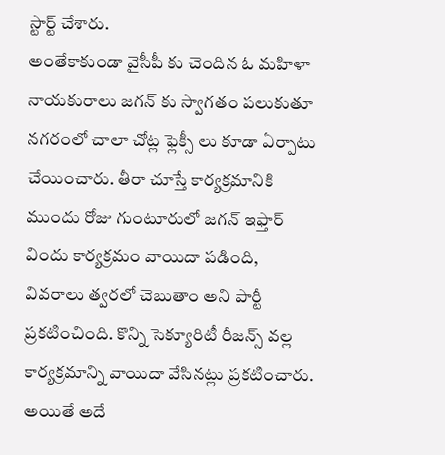స్టార్ట్ చేశారు.
అంతేకాకుండా వైసీపీ కు చెందిన ఓ మహిళా నాయకురాలు జగన్ కు స్వాగతం పలుకుతూ నగరంలో చాలా చోట్ల ఫ్లెక్సీ లు కూడా ఏర్పాటు చేయించారు. తీరా చూస్తే కార్యక్రమానికి ముందు రోజు గుంటూరులో జగన్ ఇఫ్తార్ విందు కార్యక్రమం వాయిదా పడింది, వివరాలు త్వరలో చెబుతాం అని పార్టీ ప్రకటించింది. కొన్ని సెక్యూరిటీ రీజన్స్ వల్ల కార్యక్రమాన్ని వాయిదా వేసినట్లు ప్రకటించారు. అయితే అదే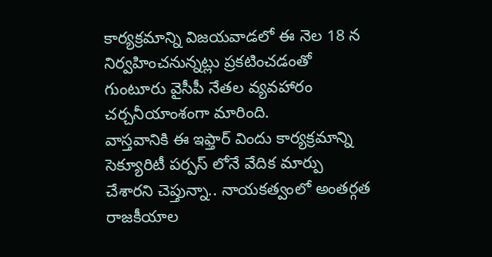కార్యక్రమాన్ని విజయవాడలో ఈ నెల 18 న నిర్వహించనున్నట్లు ప్రకటించడంతో గుంటూరు వైసీపీ నేతల వ్యవహారం చర్చనీయాంశంగా మారింది.
వాస్తవానికి ఈ ఇఫ్తార్ విందు కార్యక్రమాన్ని సెక్యూరిటీ పర్పస్ లోనే వేదిక మార్పు చేశారని చెప్తున్నా.. నాయకత్వంలో అంతర్గత రాజకీయాల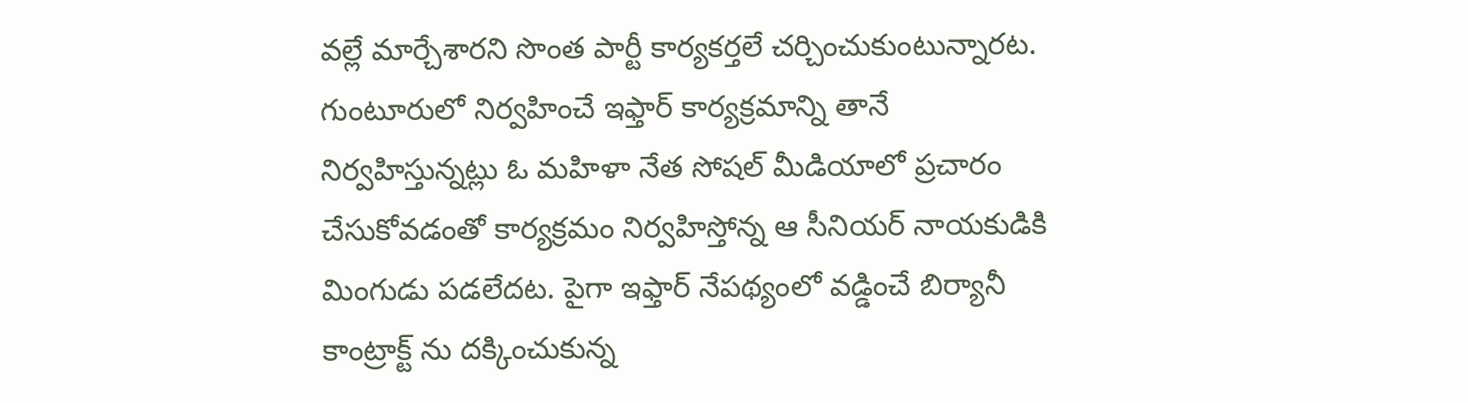వల్లే మార్చేశారని సొంత పార్టీ కార్యకర్తలే చర్చించుకుంటున్నారట. గుంటూరులో నిర్వహించే ఇఫ్తార్ కార్యక్రమాన్ని తానే నిర్వహిస్తున్నట్లు ఓ మహిళా నేత సోషల్ మీడియాలో ప్రచారం చేసుకోవడంతో కార్యక్రమం నిర్వహిస్తోన్న ఆ సీనియర్ నాయకుడికి మింగుడు పడలేదట. పైగా ఇఫ్తార్ నేపథ్యంలో వడ్డించే బిర్యానీ కాంట్రాక్ట్ ను దక్కించుకున్న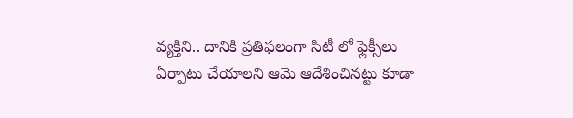వ్యక్తిని.. దానికి ప్రతిఫలంగా సిటీ లో ఫ్లెక్సీలు ఏర్పాటు చేయాలని ఆమె ఆదేశించినట్టు కూడా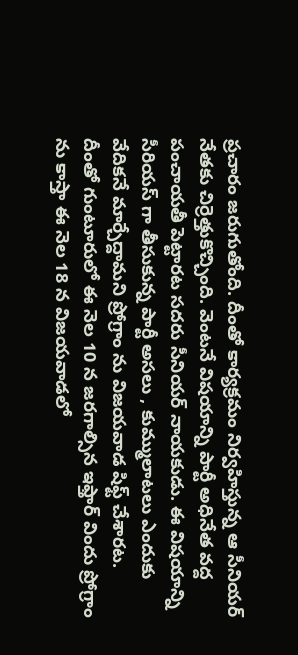ప్రచారం జరుగుతోంది. దీంతో కార్యక్రమం నిర్వహిస్తున్న ఆ సీనియర్ నేతకు చిర్రెత్తుకొచ్చింది. వెంటనే విషయాన్ని పార్టీ అధినేత వద్ద పంచాయతీ పెట్టారట సదరు సీనియర్ నాయకుడు. ఈ విషయాన్ని సీరియస్ గా తీసుకున్న పార్టీ అసలు , కుమ్ములాటలు ఎందుకు వేదికనే మార్చేద్దామని ప్రోగ్రాం ను విజయవాడ షిఫ్ట్ చేశారట.
దీంతో గుంటూరులో ఈ నెల 10 న జరగాల్సిన ఇఫ్తార్ విందు ప్రోగ్రాం ను కాస్తా ఈ నెల 18 న విజయవాడలో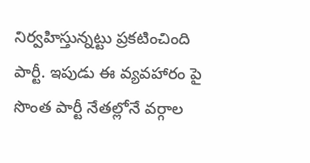నిర్వహిస్తున్నట్టు ప్రకటించింది పార్టీ. ఇపుడు ఈ వ్యవహారం పై సొంత పార్టీ నేతల్లోనే వర్గాల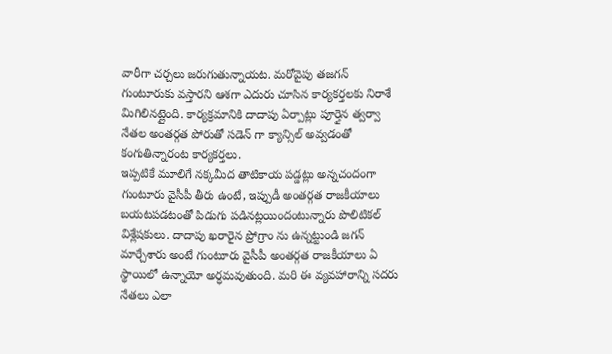వారీగా చర్చలు జరుగుతున్నాయట. మరోవైపు తజగన్ గుంటూరుకు వస్తారని ఆశగా ఎదురు చూసిన కార్యకర్తలకు నిరాశే మిగిలినట్లైంది. కార్యక్రమానికి దాదాపు ఏర్పాట్లు పూర్తైన త్వర్వా నేతల అంతర్గత పోరుతో సడెన్ గా క్యాన్సిల్ అవ్వడంతో కంగుతిన్నారంట కార్యకర్తలు.
ఇప్పటికే మూలిగే నక్కమీద తాటికాయ పడ్డట్లు అన్నచందంగా గుంటూరు వైసీపీ తీరు ఉంటే, ఇప్పుడీ అంతర్గత రాజకీయాలు బయటపడటంతో పిడుగు పడినట్లయిందంటున్నారు పొలిటికల్ విశ్లేషకులు. దాదాపు ఖరారైన ప్రోగ్రాం ను ఉన్నట్టుండి జగన్ మార్చేశారు అంటే గుంటూరు వైసీపీ అంతర్గత రాజకీయాలు ఏ స్థాయిలో ఉన్నాయో అర్ధమవుతుంది. మరి ఈ వ్యవహారాన్ని సదరు నేతలు ఎలా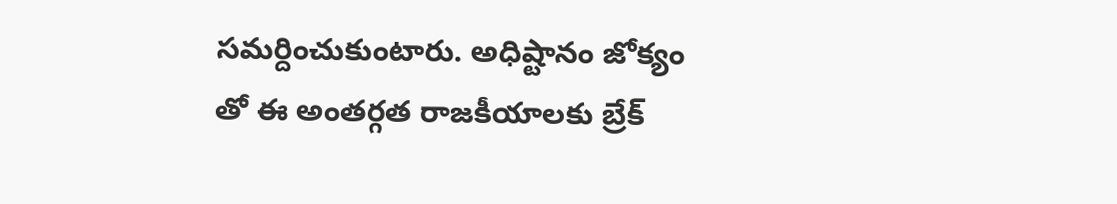సమర్దించుకుంటారు. అధిష్టానం జోక్యం తో ఈ అంతర్గత రాజకీయాలకు బ్రేక్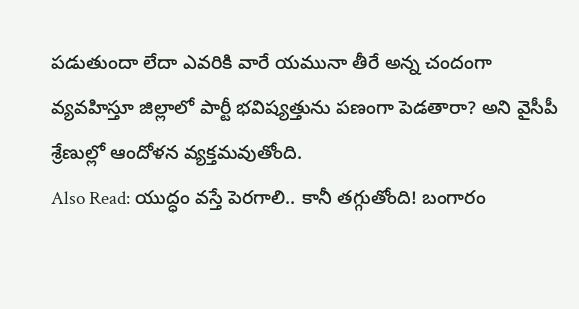పడుతుందా లేదా ఎవరికి వారే యమునా తీరే అన్న చందంగా వ్యవహిస్తూ జిల్లాలో పార్టీ భవిష్యత్తును పణంగా పెడతారా? అని వైసీపీ శ్రేణుల్లో ఆందోళన వ్యక్తమవుతోంది.
Also Read: యుద్ధం వస్తే పెరగాలి.. కానీ తగ్గుతోంది! బంగారం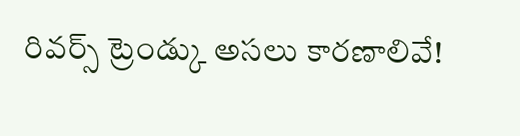రివర్స్ ట్రెండ్కు అసలు కారణాలివే!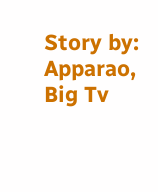Story by: Apparao, Big Tv